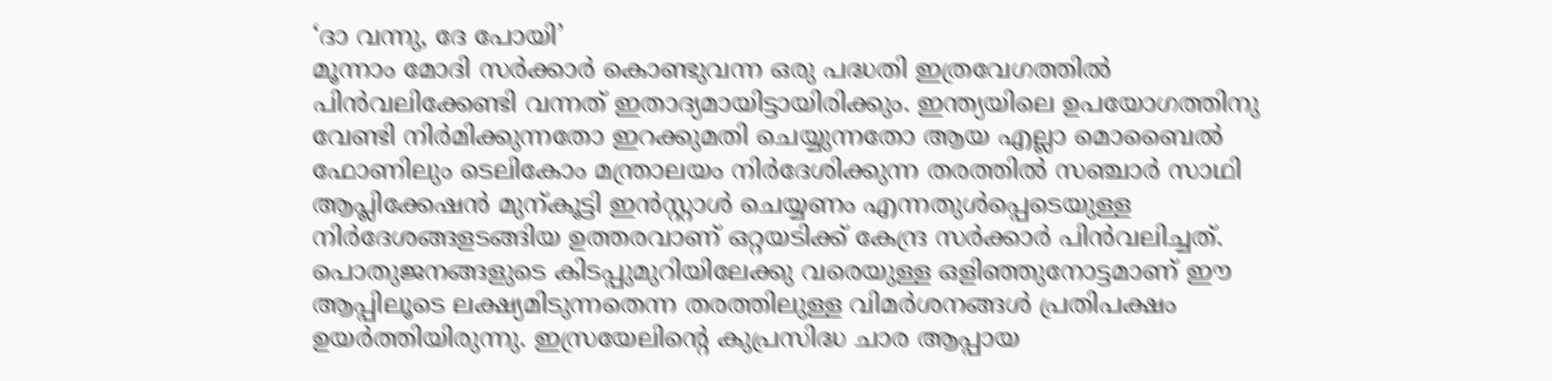‘ദാ വന്നു, ദേ പോയി’
മൂന്നാം മോദി സർക്കാർ കൊണ്ടുവന്ന ഒരു പദ്ധതി ഇത്രവേഗത്തിൽ പിൻവലിക്കേണ്ടി വന്നത് ഇതാദ്യമായിട്ടായിരിക്കും. ഇന്ത്യയിലെ ഉപയോഗത്തിനു വേണ്ടി നിർമിക്കുന്നതോ ഇറക്കുമതി ചെയ്യുന്നതോ ആയ എല്ലാ മൊബൈൽ ഫോണിലും ടെലികോം മന്ത്രാലയം നിർദേശിക്കുന്ന തരത്തിൽ സഞ്ചാർ സാഥി ആപ്ലിക്കേഷൻ മുന്കൂട്ടി ഇൻസ്റ്റാൾ ചെയ്യണം എന്നതുൾപ്പെടെയുള്ള നിർദേശങ്ങളടങ്ങിയ ഉത്തരവാണ് ഒറ്റയടിക്ക് കേന്ദ്ര സർക്കാർ പിൻവലിച്ചത്. പൊതുജനങ്ങളുടെ കിടപ്പുമുറിയിലേക്കു വരെയുള്ള ഒളിഞ്ഞുനോട്ടമാണ് ഈ ആപ്പിലൂടെ ലക്ഷ്യമിടുന്നതെന്ന തരത്തിലുള്ള വിമർശനങ്ങൾ പ്രതിപക്ഷം ഉയർത്തിയിരുന്നു. ഇസ്രയേലിന്റെ കുപ്രസിദ്ധ ചാര ആപ്പായ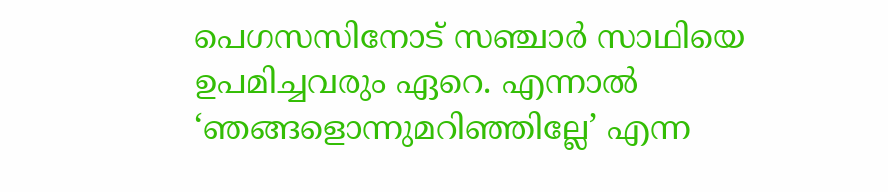പെഗസസിനോട് സഞ്ചാർ സാഥിയെ ഉപമിച്ചവരും ഏറെ. എന്നാൽ ‘ഞങ്ങളൊന്നുമറിഞ്ഞില്ലേ’ എന്ന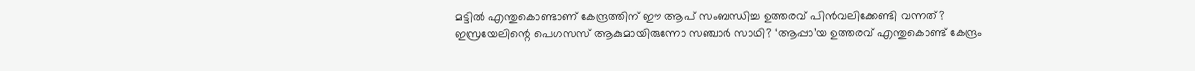മട്ടിൽ എന്തുകൊണ്ടാണ് കേന്ദ്രത്തിന് ഈ ആപ് സംബന്ധിച്ച ഉത്തരവ് പിൻവലിക്കേണ്ടി വന്നത്?
ഇസ്രയേലിന്റെ പെഗസസ് ആകുമായിരുന്നോ സഞ്ചാർ സാഥി? ‘ആപ്പാ’യ ഉത്തരവ് എന്തുകൊണ്ട് കേന്ദ്രം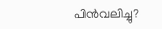പിൻവലിച്ചു?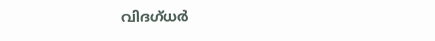വിദഗ്ധർ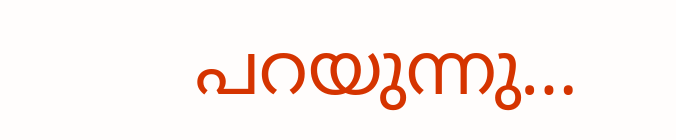പറയുന്നു…